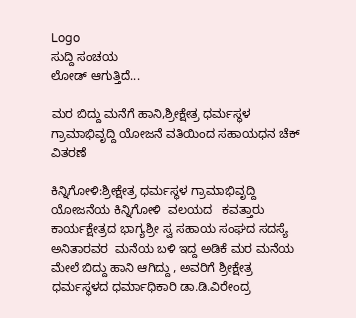Logo
ಸುದ್ದಿ ಸಂಚಯ
ಲೋಡ್ ಆಗುತ್ತಿದೆ...

ಮರ ಬಿದ್ದು ಮನೆಗೆ ಹಾನಿ,ಶ್ರೀಕ್ಷೇತ್ರ ಧರ್ಮಸ್ಥಳ ಗ್ರಾಮಾಭಿವೃದ್ದಿ ಯೋಜನೆ ವತಿಯಿಂದ ಸಹಾಯಧನ ಚೆಕ್ ವಿತರಣೆ

ಕಿನ್ನಿಗೋಳಿ:ಶ್ರೀಕ್ಷೇತ್ರ ಧರ್ಮಸ್ಥಳ ಗ್ರಾಮಾಭಿವೃದ್ದಿ ಯೋಜನೆಯ ಕಿನ್ನಿಗೋಳಿ  ವಲಯದ   ಕವತ್ತಾರು  ಕಾರ್ಯಕ್ಷೇತ್ರದ ಭಾಗ್ಯಶ್ರೀ ಸ್ವ ಸಹಾಯ ಸಂಘದ ಸದಸ್ಯೆ  ಅನಿತಾರವರ  ಮನೆಯ ಬಳಿ ಇದ್ದ ಅಡಿಕೆ ಮರ ಮನೆಯ ಮೇಲೆ ಬಿದ್ದು ಹಾನಿ ಆಗಿದ್ದು , ಅವರಿಗೆ ಶ್ರೀಕ್ಷೇತ್ರ ಧರ್ಮಸ್ಥಳದ ಧರ್ಮಾಧಿಕಾರಿ ಡಾ.ಡಿ.ವಿರೇಂದ್ರ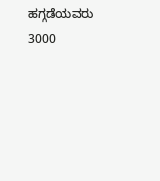ಹಗ್ಗಡೆಯವರು     3000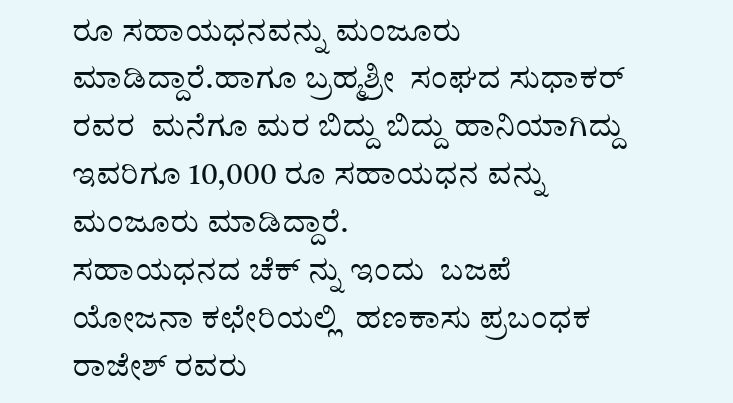ರೂ ಸಹಾಯಧನವನ್ನು ಮಂಜೂರು ಮಾಡಿದ್ದಾರೆ.ಹಾಗೂ ಬ್ರಹ್ಮಶ್ರೀ  ಸಂಘದ ಸುಧಾಕರ್ ರವರ  ಮನೆಗೂ ಮರ ಬಿದ್ದು ಬಿದ್ದು ಹಾನಿಯಾಗಿದ್ದು  ಇವರಿಗೂ 10,000 ರೂ ಸಹಾಯಧನ ವನ್ನು ಮಂಜೂರು ಮಾಡಿದ್ದಾರೆ.
ಸಹಾಯಧನದ ಚೆಕ್ ನ್ನು ಇಂದು  ಬಜಪೆ ಯೋಜನಾ ಕಛೇರಿಯಲ್ಲಿ  ಹಣಕಾಸು ಪ್ರಬಂಧಕ  ರಾಜೇಶ್ ರವರು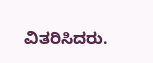ವಿತರಿಸಿದರು.